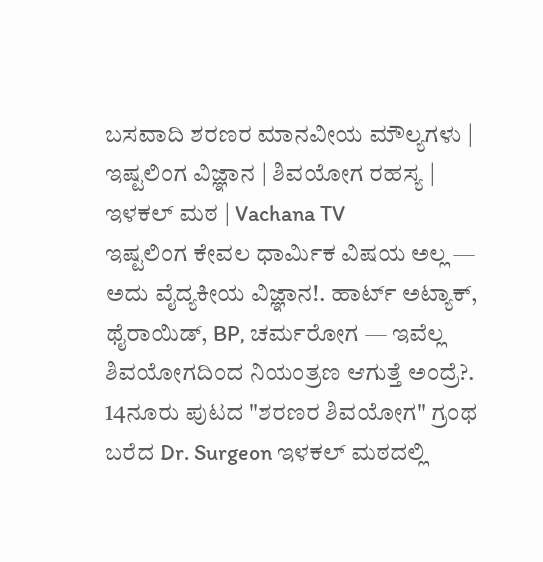ಬಸವಾದಿ ಶರಣರ ಮಾನವೀಯ ಮೌಲ್ಯಗಳು | ಇಷ್ಟಲಿಂಗ ವಿಜ್ಞಾನ | ಶಿವಯೋಗ ರಹಸ್ಯ | ಇಳಕಲ್ ಮಠ | Vachana TV
ಇಷ್ಟಲಿಂಗ ಕೇವಲ ಧಾರ್ಮಿಕ ವಿಷಯ ಅಲ್ಲ — ಅದು ವೈದ್ಯಕೀಯ ವಿಜ್ಞಾನ!. ಹಾರ್ಟ್ ಅಟ್ಯಾಕ್, ಥೈರಾಯಿಡ್, BP, ಚರ್ಮರೋಗ — ಇವೆಲ್ಲ ಶಿವಯೋಗದಿಂದ ನಿಯಂತ್ರಣ ಆಗುತ್ತೆ ಅಂದ್ರೆ?. 14ನೂರು ಪುಟದ "ಶರಣರ ಶಿವಯೋಗ" ಗ್ರಂಥ ಬರೆದ Dr. Surgeon ಇಳಕಲ್ ಮಠದಲ್ಲಿ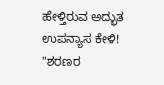ಹೇಳ್ತಿರುವ ಅದ್ಭುತ ಉಪನ್ಯಾಸ ಕೇಳಿ! "ಶರಣರ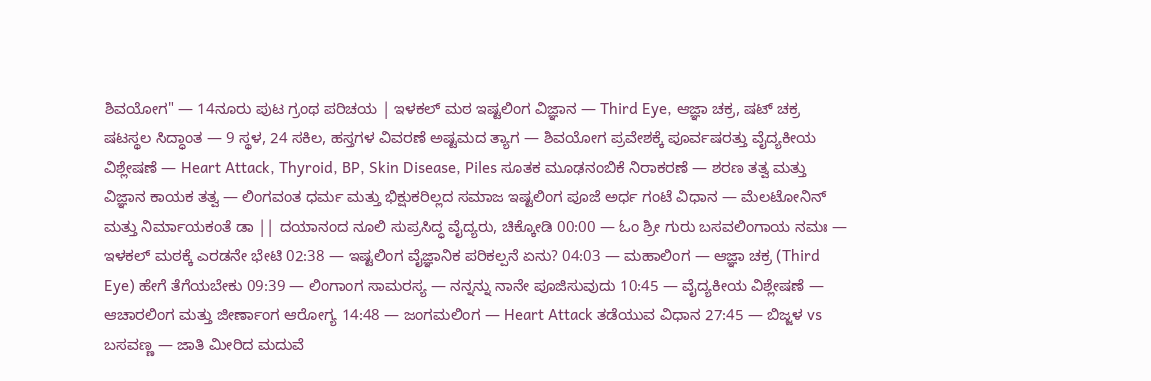ಶಿವಯೋಗ" — 14ನೂರು ಪುಟ ಗ್ರಂಥ ಪರಿಚಯ | ಇಳಕಲ್ ಮಠ ಇಷ್ಟಲಿಂಗ ವಿಜ್ಞಾನ — Third Eye, ಆಜ್ಞಾ ಚಕ್ರ, ಷಟ್ ಚಕ್ರ ಷಟಸ್ಥಲ ಸಿದ್ಧಾಂತ — 9 ಸ್ಥಳ, 24 ಸಕಿಲ, ಹಸ್ತಗಳ ವಿವರಣೆ ಅಷ್ಟಮದ ತ್ಯಾಗ — ಶಿವಯೋಗ ಪ್ರವೇಶಕ್ಕೆ ಪೂರ್ವಷರತ್ತು ವೈದ್ಯಕೀಯ ವಿಶ್ಲೇಷಣೆ — Heart Attack, Thyroid, BP, Skin Disease, Piles ಸೂತಕ ಮೂಢನಂಬಿಕೆ ನಿರಾಕರಣೆ — ಶರಣ ತತ್ವ ಮತ್ತು ವಿಜ್ಞಾನ ಕಾಯಕ ತತ್ವ — ಲಿಂಗವಂತ ಧರ್ಮ ಮತ್ತು ಭಿಕ್ಷುಕರಿಲ್ಲದ ಸಮಾಜ ಇಷ್ಟಲಿಂಗ ಪೂಜೆ ಅರ್ಧ ಗಂಟೆ ವಿಧಾನ — ಮೆಲಟೋನಿನ್ ಮತ್ತು ನಿರ್ಮಾಯಕಂತೆ ಡಾ || ದಯಾನಂದ ನೂಲಿ ಸುಪ್ರಸಿದ್ಧ ವೈದ್ಯರು, ಚಿಕ್ಕೋಡಿ 00:00 — ಓಂ ಶ್ರೀ ಗುರು ಬಸವಲಿಂಗಾಯ ನಮಃ — ಇಳಕಲ್ ಮಠಕ್ಕೆ ಎರಡನೇ ಭೇಟಿ 02:38 — ಇಷ್ಟಲಿಂಗ ವೈಜ್ಞಾನಿಕ ಪರಿಕಲ್ಪನೆ ಏನು? 04:03 — ಮಹಾಲಿಂಗ — ಆಜ್ಞಾ ಚಕ್ರ (Third Eye) ಹೇಗೆ ತೆಗೆಯಬೇಕು 09:39 — ಲಿಂಗಾಂಗ ಸಾಮರಸ್ಯ — ನನ್ನನ್ನು ನಾನೇ ಪೂಜಿಸುವುದು 10:45 — ವೈದ್ಯಕೀಯ ವಿಶ್ಲೇಷಣೆ — ಆಚಾರಲಿಂಗ ಮತ್ತು ಜೀರ್ಣಾಂಗ ಆರೋಗ್ಯ 14:48 — ಜಂಗಮಲಿಂಗ — Heart Attack ತಡೆಯುವ ವಿಧಾನ 27:45 — ಬಿಜ್ಜಳ vs ಬಸವಣ್ಣ — ಜಾತಿ ಮೀರಿದ ಮದುವೆ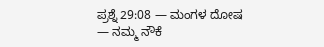ಪ್ರಶ್ನೆ 29:08 — ಮಂಗಳ ದೋಷ — ನಮ್ಮ ನೌಕೆ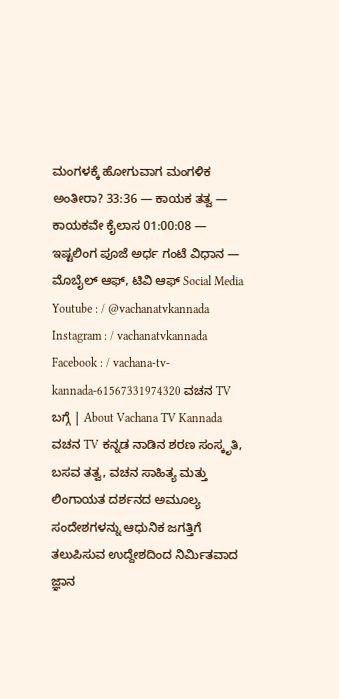ಮಂಗಳಕ್ಕೆ ಹೋಗುವಾಗ ಮಂಗಳಿಕ ಅಂತೀರಾ? 33:36 — ಕಾಯಕ ತತ್ವ — ಕಾಯಕವೇ ಕೈಲಾಸ 01:00:08 — ಇಷ್ಟಲಿಂಗ ಪೂಜೆ ಅರ್ಧ ಗಂಟೆ ವಿಧಾನ — ಮೊಬೈಲ್ ಆಫ್, ಟಿವಿ ಆಫ್ Social Media Youtube : / @vachanatvkannada Instagram : / vachanatvkannada Facebook : / vachana-tv-kannada-61567331974320 ವಚನ TV ಬಗ್ಗೆ | About Vachana TV Kannada ವಚನ TV ಕನ್ನಡ ನಾಡಿನ ಶರಣ ಸಂಸ್ಕೃತಿ, ಬಸವ ತತ್ವ, ವಚನ ಸಾಹಿತ್ಯ ಮತ್ತು ಲಿಂಗಾಯತ ದರ್ಶನದ ಅಮೂಲ್ಯ ಸಂದೇಶಗಳನ್ನು ಆಧುನಿಕ ಜಗತ್ತಿಗೆ ತಲುಪಿಸುವ ಉದ್ದೇಶದಿಂದ ನಿರ್ಮಿತವಾದ ಜ್ಞಾನ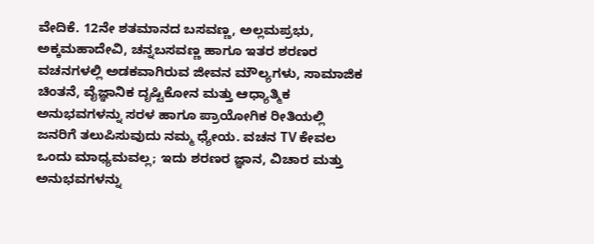ವೇದಿಕೆ. 12ನೇ ಶತಮಾನದ ಬಸವಣ್ಣ, ಅಲ್ಲಮಪ್ರಭು, ಅಕ್ಕಮಹಾದೇವಿ, ಚನ್ನಬಸವಣ್ಣ ಹಾಗೂ ಇತರ ಶರಣರ ವಚನಗಳಲ್ಲಿ ಅಡಕವಾಗಿರುವ ಜೀವನ ಮೌಲ್ಯಗಳು, ಸಾಮಾಜಿಕ ಚಿಂತನೆ, ವೈಜ್ಞಾನಿಕ ದೃಷ್ಟಿಕೋನ ಮತ್ತು ಆಧ್ಯಾತ್ಮಿಕ ಅನುಭವಗಳನ್ನು ಸರಳ ಹಾಗೂ ಪ್ರಾಯೋಗಿಕ ರೀತಿಯಲ್ಲಿ ಜನರಿಗೆ ತಲುಪಿಸುವುದು ನಮ್ಮ ಧ್ಯೇಯ. ವಚನ TV ಕೇವಲ ಒಂದು ಮಾಧ್ಯಮವಲ್ಲ; ಇದು ಶರಣರ ಜ್ಞಾನ, ವಿಚಾರ ಮತ್ತು ಅನುಭವಗಳನ್ನು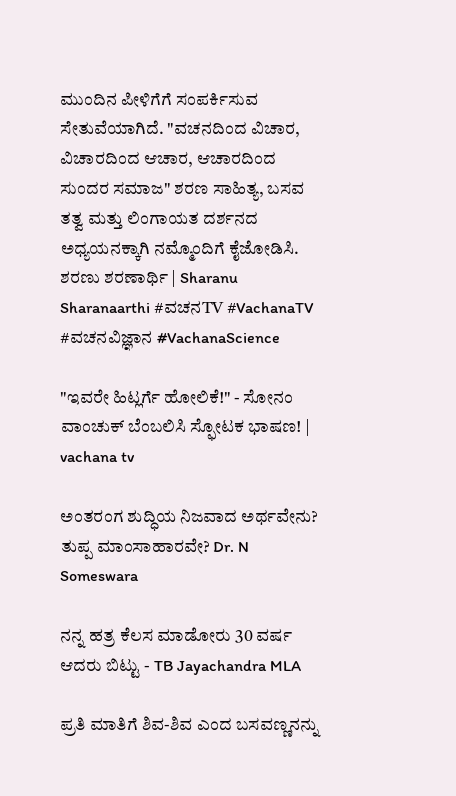ಮುಂದಿನ ಪೀಳಿಗೆಗೆ ಸಂಪರ್ಕಿಸುವ ಸೇತುವೆಯಾಗಿದೆ. "ವಚನದಿಂದ ವಿಚಾರ, ವಿಚಾರದಿಂದ ಆಚಾರ, ಆಚಾರದಿಂದ ಸುಂದರ ಸಮಾಜ" ಶರಣ ಸಾಹಿತ್ಯ, ಬಸವ ತತ್ವ ಮತ್ತು ಲಿಂಗಾಯತ ದರ್ಶನದ ಅಧ್ಯಯನಕ್ಕಾಗಿ ನಮ್ಮೊಂದಿಗೆ ಕೈಜೋಡಿಸಿ. ಶರಣು ಶರಣಾರ್ಥಿ | Sharanu Sharanaarthi #ವಚನTV #VachanaTV #ವಚನವಿಜ್ಞಾನ #VachanaScience

"ಇವರೇ ಹಿಟ್ಲರ್ಗೆ ಹೋಲಿಕೆ!" - ಸೋನಂ ವಾಂಚುಕ್ ಬೆಂಬಲಿಸಿ ಸ್ಫೋಟಕ ಭಾಷಣ! | vachana tv

ಅಂತರಂಗ ಶುದ್ಧಿಯ ನಿಜವಾದ ಅರ್ಥವೇನು? ತುಪ್ಪ ಮಾಂಸಾಹಾರವೇ? Dr. N Someswara

ನನ್ನ ಹತ್ರ ಕೆಲಸ ಮಾಡೋರು 30 ವರ್ಷ ಆದರು ಬಿಟ್ಟು - TB Jayachandra MLA

ಪ್ರತಿ ಮಾತಿಗೆ ಶಿವ-ಶಿವ ಎಂದ ಬಸವಣ್ಣನನ್ನು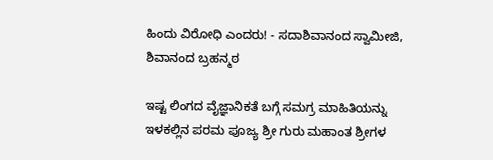ಹಿಂದು ವಿರೋಧಿ ಎಂದರು! - ಸದಾಶಿವಾನಂದ ಸ್ವಾಮೀಜಿ, ಶಿವಾನಂದ ಬ್ರಹನ್ಮಠ

ಇಷ್ಟ ಲಿಂಗದ ವೈಜ್ಞಾನಿಕತೆ ಬಗ್ಗೆ ಸಮಗ್ರ ಮಾಹಿತಿಯನ್ನು ಇಳಕಲ್ಲಿನ ಪರಮ ಪೂಜ್ಯ ಶ್ರೀ ಗುರು ಮಹಾಂತ ಶ್ರೀಗಳ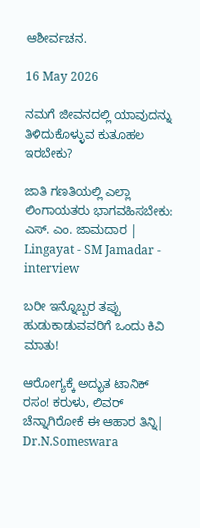ಆಶೀರ್ವಚನ.

16 May 2026

ನಮಗೆ ಜೀವನದಲ್ಲಿ ಯಾವುದನ್ನು ತಿಳಿದುಕೊಳ್ಳುವ ಕುತೂಹಲ ಇರಬೇಕು?

ಜಾತಿ ಗಣತಿಯಲ್ಲಿ ಎಲ್ಲಾ ಲಿಂಗಾಯತರು ಭಾಗವಹಿಸಬೇಕು: ಎಸ್. ಎಂ. ಜಾಮದಾರ | Lingayat - SM Jamadar - interview

ಬರೀ ಇನ್ನೊಬ್ಬರ ತಪ್ಪು ಹುಡುಕಾಡುವವರಿಗೆ ಒಂದು ಕಿವಿ ಮಾತು!

ಆರೋಗ್ಯಕ್ಕೆ ಅದ್ಭುತ ಟಾನಿಕ್ ರಸಂ! ಕರುಳು, ಲಿವರ್ ಚೆನ್ನಾಗಿರೋಕೆ ಈ ಆಹಾರ ತಿನ್ನಿ| Dr.N.Someswara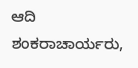ಆದಿ ಶಂಕರಾಚಾರ್ಯರು,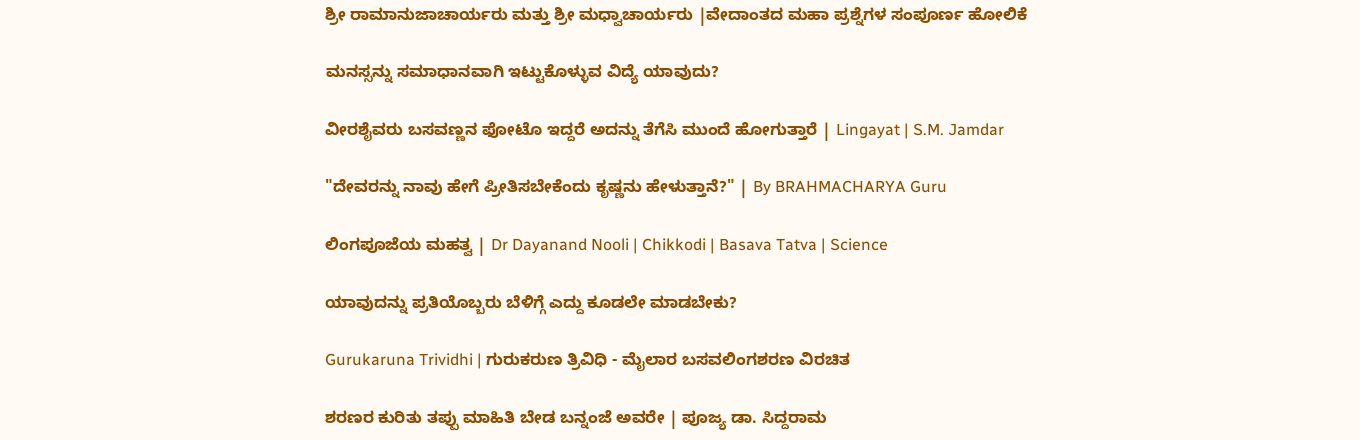ಶ್ರೀ ರಾಮಾನುಜಾಚಾರ್ಯರು ಮತ್ತು ಶ್ರೀ ಮಧ್ವಾಚಾರ್ಯರು |ವೇದಾಂತದ ಮಹಾ ಪ್ರಶ್ನೆಗಳ ಸಂಪೂರ್ಣ ಹೋಲಿಕೆ

ಮನಸ್ಸನ್ನು ಸಮಾಧಾನವಾಗಿ ಇಟ್ಟುಕೊಳ್ಳುವ ವಿದ್ಯೆ ಯಾವುದು?

ವೀರಶೈವರು ಬಸವಣ್ಣನ ಫೋಟೊ ಇದ್ದರೆ ಅದನ್ನು ತೆಗೆಸಿ ಮುಂದೆ ಹೋಗುತ್ತಾರೆ | Lingayat | S.M. Jamdar

"ದೇವರನ್ನು ನಾವು ಹೇಗೆ ಪ್ರೀತಿಸಬೇಕೆಂದು ಕೃಷ್ಣನು ಹೇಳುತ್ತಾನೆ?" | By BRAHMACHARYA Guru

ಲಿಂಗಪೂಜೆಯ ಮಹತ್ವ | Dr Dayanand Nooli | Chikkodi | Basava Tatva | Science

ಯಾವುದನ್ನು ಪ್ರತಿಯೊಬ್ಬರು ಬೆಳಿಗ್ಗೆ ಎದ್ದು ಕೂಡಲೇ ಮಾಡಬೇಕು?

Gurukaruna Trividhi | ಗುರುಕರುಣ ತ್ರಿವಿಧಿ - ಮೈಲಾರ ಬಸವಲಿಂಗಶರಣ ವಿರಚಿತ

ಶರಣರ ಕುರಿತು ತಪ್ಪು ಮಾಹಿತಿ ಬೇಡ ಬನ್ನಂಜೆ ಅವರೇ | ಪೂಜ್ಯ ಡಾ. ಸಿದ್ದರಾಮ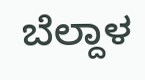ಬೆಲ್ದಾಳ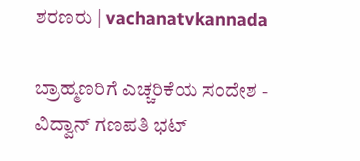ಶರಣರು | vachanatvkannada

ಬ್ರಾಹ್ಮಣರಿಗೆ ಎಚ್ಚರಿಕೆಯ ಸಂದೇಶ - ವಿದ್ವಾನ್ ಗಣಪತಿ ಭಟ್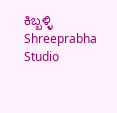ಕಿಬ್ಬಳ್ಳಿ Shreeprabha Studio